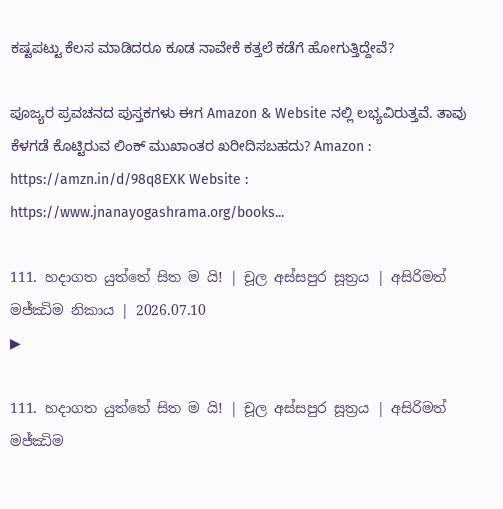ಕಷ್ಟಪಟ್ಟು ಕೆಲಸ ಮಾಡಿದರೂ ಕೂಡ ನಾವೇಕೆ ಕತ್ತಲೆ ಕಡೆಗೆ ಹೋಗುತ್ತಿದ್ದೇವೆ?

ಪೂಜ್ಯರ ಪ್ರವಚನದ ಪುಸ್ತಕಗಳು ಈಗ Amazon & Website ನಲ್ಲಿ ಲಭ್ಯವಿರುತ್ತವೆ. ತಾವು ಕೆಳಗಡೆ ಕೊಟ್ಟಿರುವ ಲಿಂಕ್ ಮುಖಾಂತರ ಖರೀದಿಸಬಹದು? Amazon : https://amzn.in/d/98q8EXK Website : https://www.jnanayogashrama.org/books...

111. හදාගත යුත්තේ සිත ම යි! | චූල අස්සපුර සූත්‍රය | අසිරිමත් මජ්ඣිම නිකාය | 2026.07.10
▶

111. හදාගත යුත්තේ සිත ම යි! | චූල අස්සපුර සූත්‍රය | අසිරිමත් මජ්ඣිම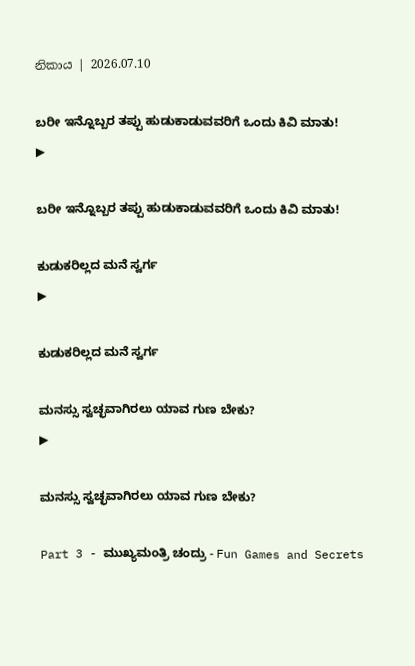නිකාය | 2026.07.10

ಬರೀ ಇನ್ನೊಬ್ಬರ ತಪ್ಪು ಹುಡುಕಾಡುವವರಿಗೆ ಒಂದು ಕಿವಿ ಮಾತು!
▶

ಬರೀ ಇನ್ನೊಬ್ಬರ ತಪ್ಪು ಹುಡುಕಾಡುವವರಿಗೆ ಒಂದು ಕಿವಿ ಮಾತು!

ಕುಡುಕರಿಲ್ಲದ ಮನೆ ಸ್ವರ್ಗ
▶

ಕುಡುಕರಿಲ್ಲದ ಮನೆ ಸ್ವರ್ಗ

ಮನಸ್ಸು ಸ್ವಚ್ಛವಾಗಿರಲು ಯಾವ ಗುಣ ಬೇಕು?
▶

ಮನಸ್ಸು ಸ್ವಚ್ಛವಾಗಿರಲು ಯಾವ ಗುಣ ಬೇಕು?

Part 3 - ಮುಖ್ಯಮಂತ್ರಿ ಚಂದ್ರು - Fun Games and Secrets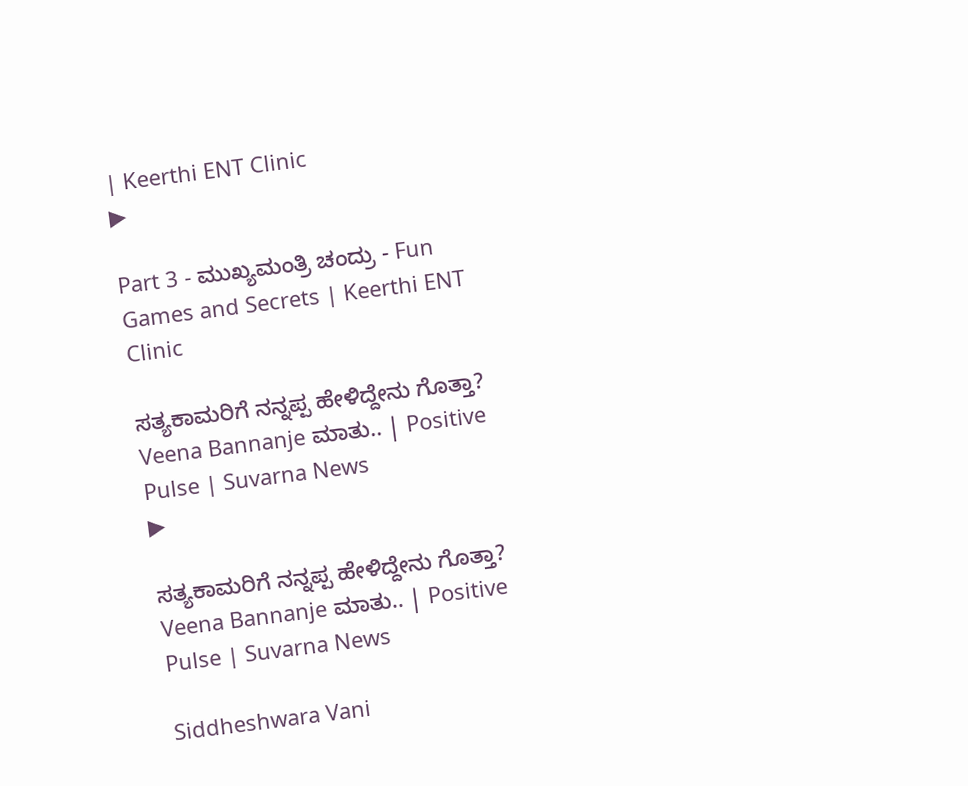| Keerthi ENT Clinic
▶

Part 3 - ಮುಖ್ಯಮಂತ್ರಿ ಚಂದ್ರು - Fun Games and Secrets | Keerthi ENT Clinic

ಸತ್ಯಕಾಮರಿಗೆ ನನ್ನಪ್ಪ ಹೇಳಿದ್ದೇನು ಗೊತ್ತಾ? Veena Bannanje ಮಾತು.. | Positive Pulse | Suvarna News
▶

ಸತ್ಯಕಾಮರಿಗೆ ನನ್ನಪ್ಪ ಹೇಳಿದ್ದೇನು ಗೊತ್ತಾ? Veena Bannanje ಮಾತು.. | Positive Pulse | Suvarna News

Siddheshwara Vani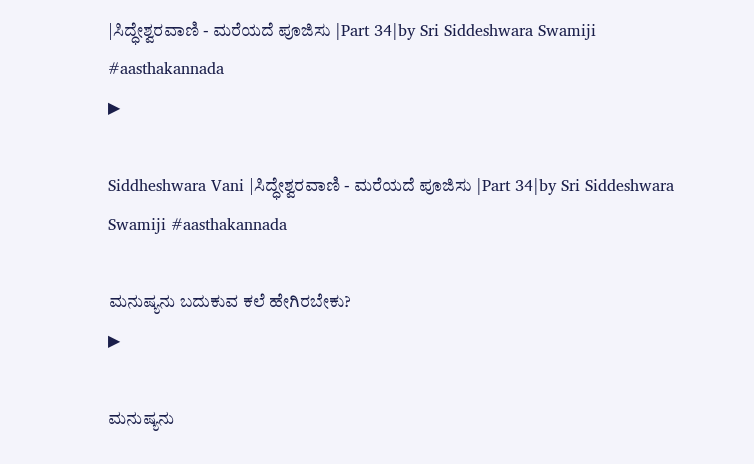|ಸಿದ್ಧೇಶ್ವರವಾಣಿ - ಮರೆಯದೆ ಪೂಜಿಸು |Part 34|by Sri Siddeshwara Swamiji #aasthakannada
▶

Siddheshwara Vani |ಸಿದ್ಧೇಶ್ವರವಾಣಿ - ಮರೆಯದೆ ಪೂಜಿಸು |Part 34|by Sri Siddeshwara Swamiji #aasthakannada

ಮನುಷ್ಯನು ಬದುಕುವ ಕಲೆ ಹೇಗಿರಬೇಕು?
▶

ಮನುಷ್ಯನು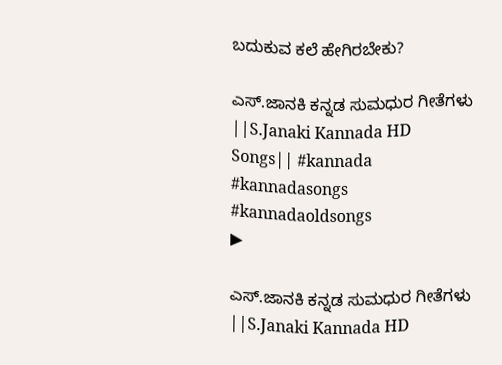ಬದುಕುವ ಕಲೆ ಹೇಗಿರಬೇಕು?

ಎಸ್.ಜಾನಕಿ ಕನ್ನಡ ಸುಮಧುರ ಗೀತೆಗಳು ||S.Janaki Kannada HD Songs|| #kannada #kannadasongs #kannadaoldsongs
▶

ಎಸ್.ಜಾನಕಿ ಕನ್ನಡ ಸುಮಧುರ ಗೀತೆಗಳು ||S.Janaki Kannada HD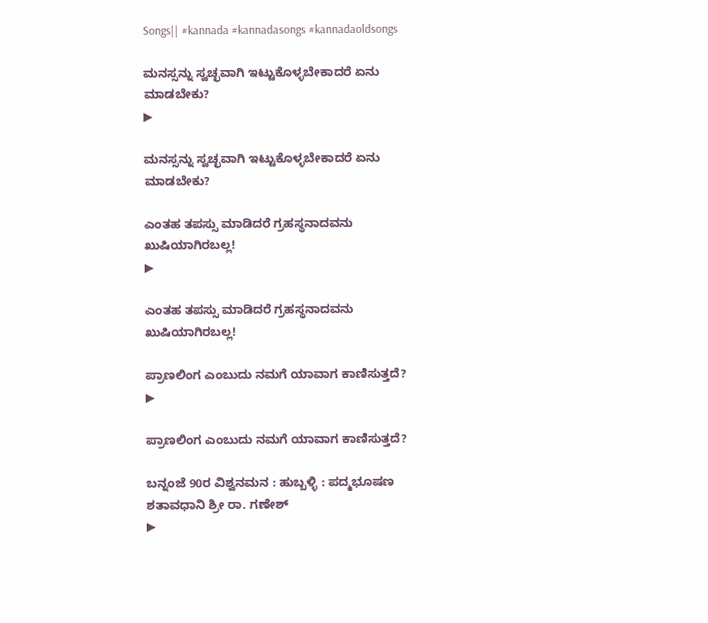Songs|| #kannada #kannadasongs #kannadaoldsongs

ಮನಸ್ಸನ್ನು ಸ್ವಚ್ಛವಾಗಿ ಇಟ್ಟುಕೊಳ್ಳಬೇಕಾದರೆ ಏನು ಮಾಡಬೇಕು?
▶

ಮನಸ್ಸನ್ನು ಸ್ವಚ್ಛವಾಗಿ ಇಟ್ಟುಕೊಳ್ಳಬೇಕಾದರೆ ಏನು ಮಾಡಬೇಕು?

ಎಂತಹ ತಪಸ್ಸು ಮಾಡಿದರೆ ಗ್ರಹಸ್ಥನಾದವನು ಖುಷಿಯಾಗಿರಬಲ್ಲ!
▶

ಎಂತಹ ತಪಸ್ಸು ಮಾಡಿದರೆ ಗ್ರಹಸ್ಥನಾದವನು ಖುಷಿಯಾಗಿರಬಲ್ಲ!

ಪ್ರಾಣಲಿಂಗ ಎಂಬುದು ನಮಗೆ ಯಾವಾಗ ಕಾಣಿಸುತ್ತದೆ?
▶

ಪ್ರಾಣಲಿಂಗ ಎಂಬುದು ನಮಗೆ ಯಾವಾಗ ಕಾಣಿಸುತ್ತದೆ?

ಬನ್ನಂಜೆ 90ರ ವಿಶ್ವನಮನ : ಹುಬ್ಬಳ್ಳಿ : ಪದ್ಮಭೂಷಣ ಶತಾವಧಾನಿ ಶ್ರೀ ರಾ. ಗಣೇಶ್
▶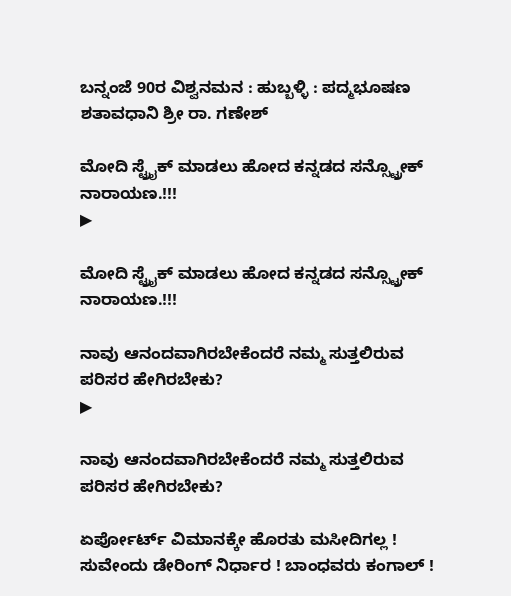ಬನ್ನಂಜೆ 90ರ ವಿಶ್ವನಮನ : ಹುಬ್ಬಳ್ಳಿ : ಪದ್ಮಭೂಷಣ ಶತಾವಧಾನಿ ಶ್ರೀ ರಾ. ಗಣೇಶ್

ಮೋದಿ ಸ್ಟ್ರೈಕ್ ಮಾಡಲು ಹೋದ ಕನ್ನಡದ ಸನ್ಸ್ಟ್ರೋಕ್ ನಾರಾಯಣ.!!!
▶

ಮೋದಿ ಸ್ಟ್ರೈಕ್ ಮಾಡಲು ಹೋದ ಕನ್ನಡದ ಸನ್ಸ್ಟ್ರೋಕ್ ನಾರಾಯಣ.!!!

ನಾವು ಆನಂದವಾಗಿರಬೇಕೆಂದರೆ ನಮ್ಮ ಸುತ್ತಲಿರುವ ಪರಿಸರ ಹೇಗಿರಬೇಕು?
▶

ನಾವು ಆನಂದವಾಗಿರಬೇಕೆಂದರೆ ನಮ್ಮ ಸುತ್ತಲಿರುವ ಪರಿಸರ ಹೇಗಿರಬೇಕು?

ಏರ್ಪೋರ್ಟ್ ವಿಮಾನಕ್ಕೇ ಹೊರತು ಮಸೀದಿಗಲ್ಲ ! ಸುವೇಂದು ಡೇರಿಂಗ್ ನಿರ್ಧಾರ ! ಬಾಂಧವರು ಕಂಗಾಲ್ !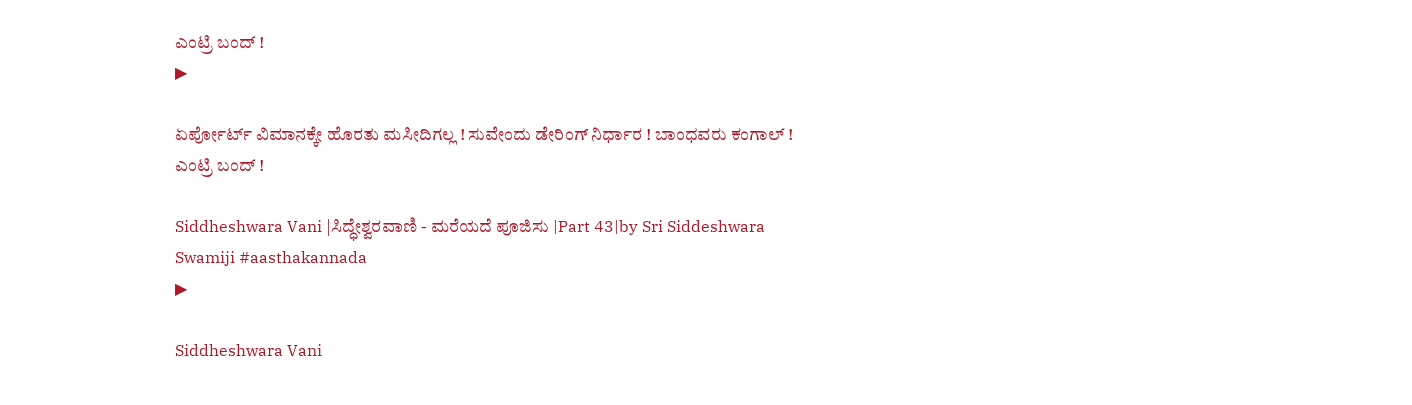ಎಂಟ್ರಿ ಬಂದ್ !
▶

ಏರ್ಪೋರ್ಟ್ ವಿಮಾನಕ್ಕೇ ಹೊರತು ಮಸೀದಿಗಲ್ಲ ! ಸುವೇಂದು ಡೇರಿಂಗ್ ನಿರ್ಧಾರ ! ಬಾಂಧವರು ಕಂಗಾಲ್ ! ಎಂಟ್ರಿ ಬಂದ್ !

Siddheshwara Vani |ಸಿದ್ಧೇಶ್ವರವಾಣಿ - ಮರೆಯದೆ ಪೂಜಿಸು |Part 43|by Sri Siddeshwara Swamiji #aasthakannada
▶

Siddheshwara Vani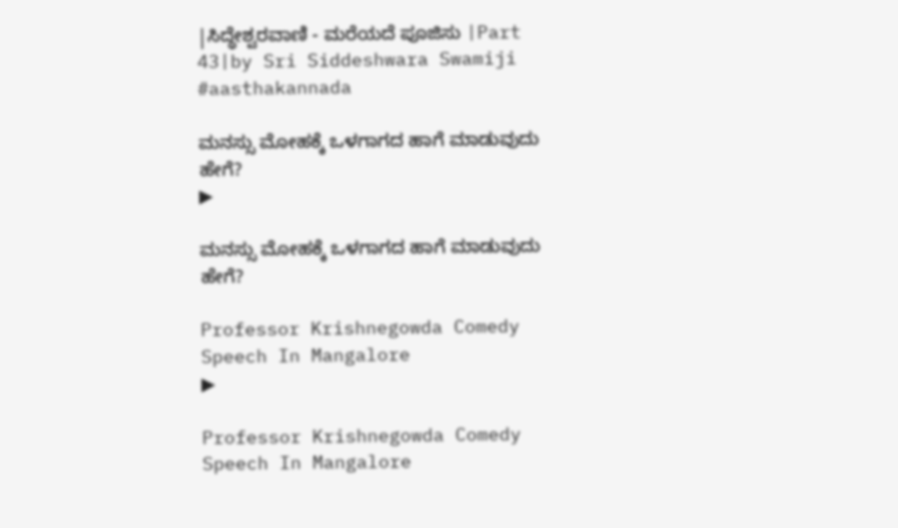|ಸಿದ್ಧೇಶ್ವರವಾಣಿ - ಮರೆಯದೆ ಪೂಜಿಸು |Part 43|by Sri Siddeshwara Swamiji #aasthakannada

ಮನಸ್ಸು ಮೋಹಕ್ಕೆ ಒಳಗಾಗದ ಹಾಗೆ ಮಾಡುವುದು ಹೇಗೆ?
▶

ಮನಸ್ಸು ಮೋಹಕ್ಕೆ ಒಳಗಾಗದ ಹಾಗೆ ಮಾಡುವುದು ಹೇಗೆ?

Professor Krishnegowda Comedy  Speech In Mangalore
▶

Professor Krishnegowda Comedy Speech In Mangalore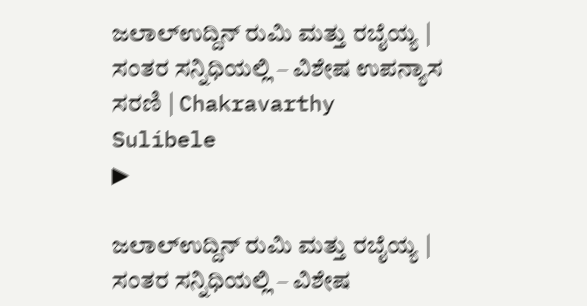ಜಲಾಲ್‌ಉದ್ದಿನ್ ರುಮಿ ಮತ್ತು ರಬೈಯ್ಯ | ಸಂತರ ಸನ್ನಿಧಿಯಲ್ಲಿ – ವಿಶೇಷ ಉಪನ್ಯಾಸ ಸರಣಿ | Chakravarthy Sulibele
▶

ಜಲಾಲ್‌ಉದ್ದಿನ್ ರುಮಿ ಮತ್ತು ರಬೈಯ್ಯ | ಸಂತರ ಸನ್ನಿಧಿಯಲ್ಲಿ – ವಿಶೇಷ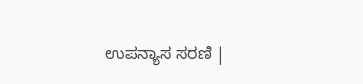ಉಪನ್ಯಾಸ ಸರಣಿ |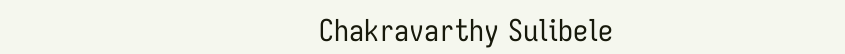Chakravarthy Sulibele